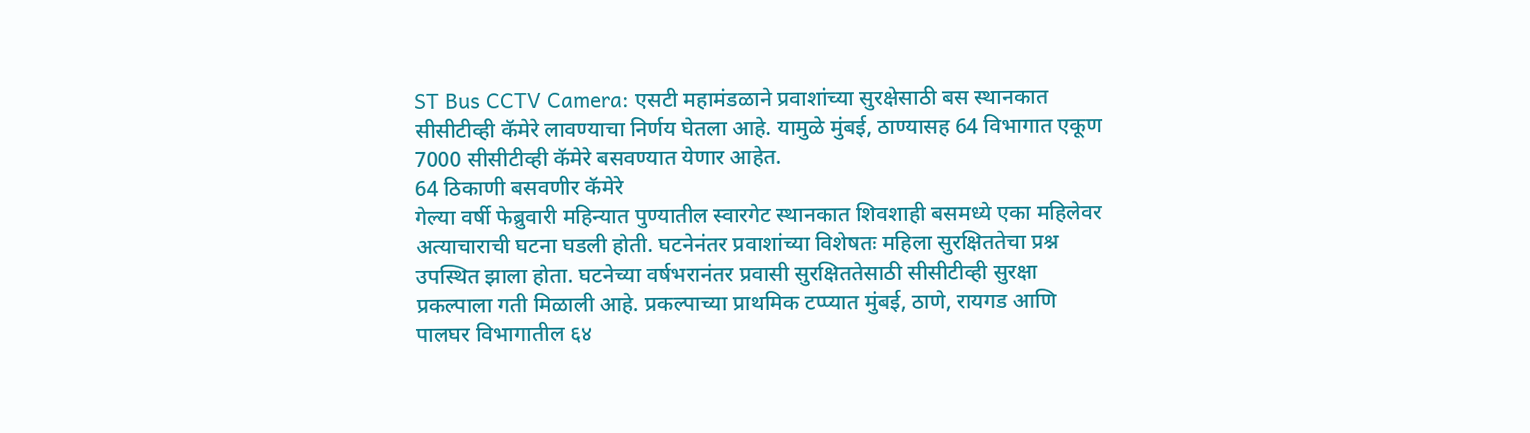ST Bus CCTV Camera: एसटी महामंडळाने प्रवाशांच्या सुरक्षेसाठी बस स्थानकात सीसीटीव्ही कॅमेरे लावण्याचा निर्णय घेतला आहे. यामुळे मुंबई, ठाण्यासह 64 विभागात एकूण 7000 सीसीटीव्ही कॅमेरे बसवण्यात येणार आहेत.
64 ठिकाणी बसवणीर कॅमेरे
गेल्या वर्षी फेब्रुवारी महिन्यात पुण्यातील स्वारगेट स्थानकात शिवशाही बसमध्ये एका महिलेवर अत्याचाराची घटना घडली होती. घटनेनंतर प्रवाशांच्या विशेषतः महिला सुरक्षिततेचा प्रश्न उपस्थित झाला होता. घटनेच्या वर्षभरानंतर प्रवासी सुरक्षिततेसाठी सीसीटीव्ही सुरक्षा प्रकल्पाला गती मिळाली आहे. प्रकल्पाच्या प्राथमिक टप्प्यात मुंबई, ठाणे, रायगड आणि पालघर विभागातील ६४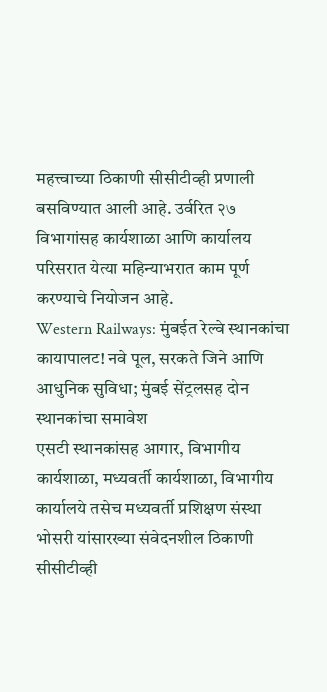महत्त्वाच्या ठिकाणी सीसीटीव्ही प्रणाली बसविण्यात आली आहे. उर्वरित २७ विभागांसह कार्यशाळा आणि कार्यालय परिसरात येत्या महिन्याभरात काम पूर्ण करण्याचे नियोजन आहे.
Western Railways: मुंबईत रेल्वे स्थानकांचा कायापालट! नवे पूल, सरकते जिने आणि आधुनिक सुविधा; मुंबई सेंट्रलसह दोन स्थानकांचा समावेश
एसटी स्थानकांसह आगार, विभागीय कार्यशाळा, मध्यवर्ती कार्यशाळा, विभागीय कार्यालये तसेच मध्यवर्ती प्रशिक्षण संस्था भोसरी यांसारख्या संवेदनशील ठिकाणी सीसीटीव्ही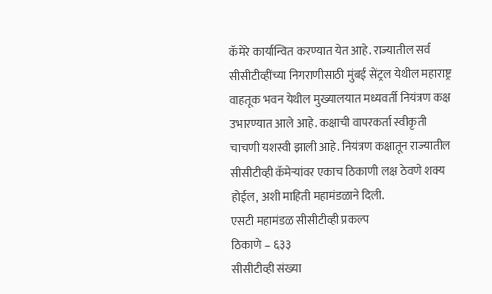कॅमेरे कार्यान्वित करण्यात येत आहे. राज्यातील सर्व सीसीटीव्हींच्या निगराणीसाठी मुंबई सेंट्रल येथील महाराष्ट्र वाहतूक भवन येथील मुख्यालयात मध्यवर्ती नियंत्रण कक्ष उभारण्यात आले आहे. कक्षाची वापरकर्ता स्वीकृती चाचणी यशस्वी झाली आहे. नियंत्रण कक्षातून राज्यातील सीसीटीव्ही कॅमेऱ्यांवर एकाच ठिकाणी लक्ष ठेवणे शक्य होईल, अशी माहिती महामंडळाने दिली.
एसटी महामंडळ सीसीटीव्ही प्रकल्प
ठिकाणे – ६३३
सीसीटीव्ही संख्या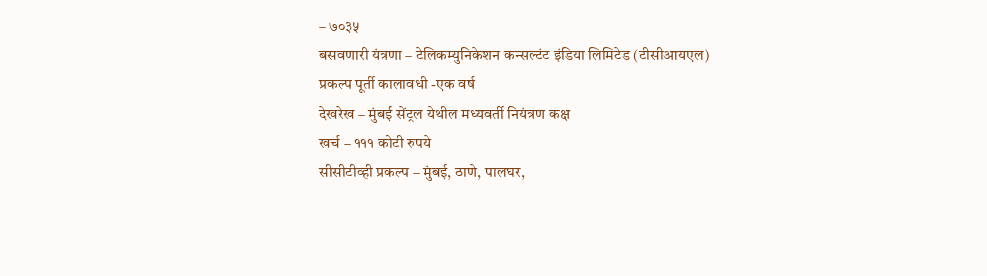– ७०३५
बसवणारी यंत्रणा – टेलिकम्युनिकेशन कन्सल्टंट इंडिया लिमिटेड (टीसीआयएल)
प्रकल्प पूर्ती कालावधी -एक वर्ष
देखरेख – मुंबई सेंट्रल येथील मध्यवर्ती नियंत्रण कक्ष
खर्च – १११ कोटी रुपये
सीसीटीव्ही प्रकल्प – मुंबई, ठाणे, पालघर,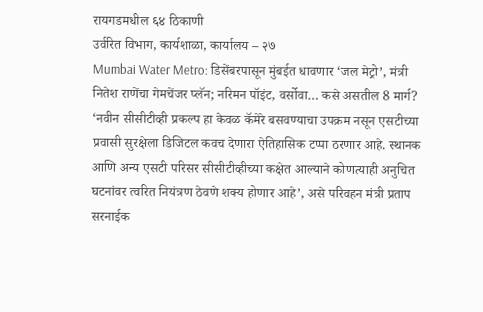रायगडमधील ६४ ठिकाणी
उर्वरित विभाग, कार्यशाळा, कार्यालय – २७
Mumbai Water Metro: डिसेंबरपासून मुंबईत धावणार ‘जल मेट्रो’, मंत्री नितेश राणेंचा गेमचेंजर प्लॅन; नरिमन पॉइंट, वर्सोवा… कसे असतील 8 मार्ग?
‘नवीन सीसीटीव्ही प्रकल्प हा केवळ कॅमेरे बसवण्याचा उपक्रम नसून एसटीच्या प्रवासी सुरक्षेला डिजिटल कवच देणारा ऐतिहासिक टप्पा ठरणार आहे. स्थानक आणि अन्य एसटी परिसर सीसीटीव्हीच्या कक्षेत आल्याने कोणत्याही अनुचित घटनांवर त्वरित नियंत्रण ठेवणे शक्य होणार आहे’, असे परिवहन मंत्री प्रताप सरनाईक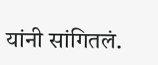यांनी सांगितलं.